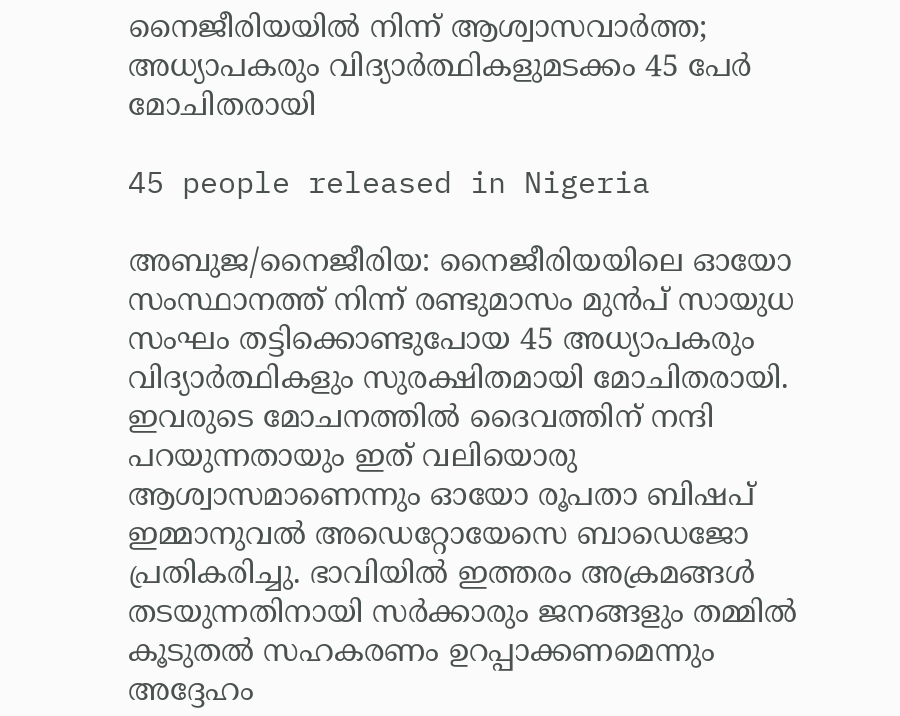നൈജീരിയയില്‍ നിന്ന് ആശ്വാസവാര്‍ത്ത; അധ്യാപകരും വിദ്യാര്‍ത്ഥികളുമടക്കം 45 പേര്‍ മോചിതരായി

45 people released in Nigeria

അബുജ/നൈജീരിയ: നൈജീരിയയിലെ ഓയോ സംസ്ഥാനത്ത് നിന്ന് രണ്ടുമാസം മുന്‍പ് സായുധ സംഘം തട്ടിക്കൊണ്ടുപോയ 45 അധ്യാപകരും വിദ്യാര്‍ത്ഥികളും സുരക്ഷിതമായി മോചിതരായി. ഇവരുടെ മോചനത്തില്‍ ദൈവത്തിന് നന്ദി പറയുന്നതായും ഇത് വലിയൊരു ആശ്വാസമാണെന്നും ഓയോ രൂപതാ ബിഷപ് ഇമ്മാനുവല്‍ അഡെറ്റോയേസെ ബാഡെജോ പ്രതികരിച്ചു. ഭാവിയില്‍ ഇത്തരം അക്രമങ്ങള്‍ തടയുന്നതിനായി സര്‍ക്കാരും ജനങ്ങളും തമ്മില്‍ കൂടുതല്‍ സഹകരണം ഉറപ്പാക്കണമെന്നും അദ്ദേഹം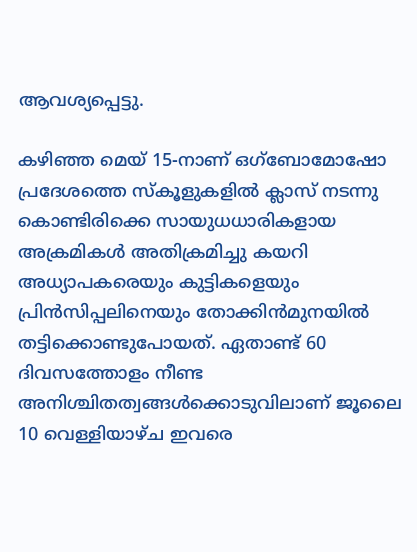ആവശ്യപ്പെട്ടു.

കഴിഞ്ഞ മെയ് 15-നാണ് ഒഗ്‌ബോമോഷോ പ്രദേശത്തെ സ്‌കൂളുകളില്‍ ക്ലാസ് നടന്നു കൊണ്ടിരിക്കെ സായുധധാരികളായ അക്രമികള്‍ അതിക്രമിച്ചു കയറി അധ്യാപകരെയും കുട്ടികളെയും പ്രിന്‍സിപ്പലിനെയും തോക്കിന്‍മുനയില്‍ തട്ടിക്കൊണ്ടുപോയത്. ഏതാണ്ട് 60 ദിവസത്തോളം നീണ്ട അനിശ്ചിതത്വങ്ങള്‍ക്കൊടുവിലാണ് ജൂലൈ 10 വെള്ളിയാഴ്ച ഇവരെ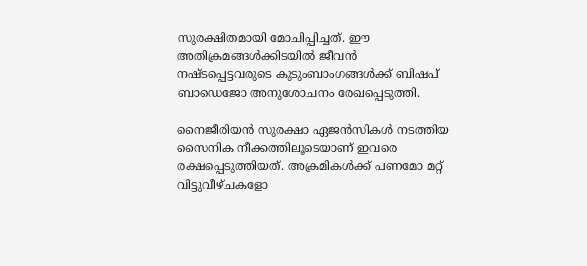സുരക്ഷിതമായി മോചിപ്പിച്ചത്. ഈ അതിക്രമങ്ങള്‍ക്കിടയില്‍ ജീവന്‍ നഷ്ടപ്പെട്ടവരുടെ കുടുംബാംഗങ്ങള്‍ക്ക് ബിഷപ് ബാഡെജോ അനുശോചനം രേഖപ്പെടുത്തി.

നൈജീരിയന്‍ സുരക്ഷാ ഏജന്‍സികള്‍ നടത്തിയ സൈനിക നീക്കത്തിലൂടെയാണ് ഇവരെ രക്ഷപ്പെടുത്തിയത്. അക്രമികള്‍ക്ക് പണമോ മറ്റ് വിട്ടുവീഴ്ചകളോ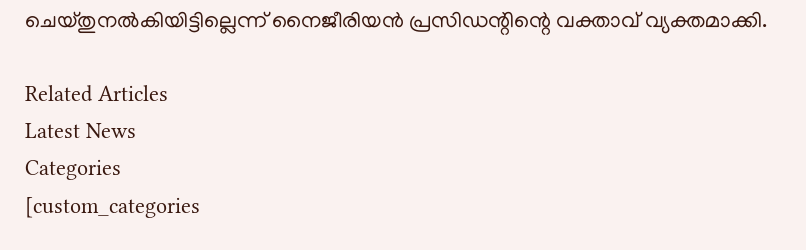ചെയ്തുനല്‍കിയിട്ടില്ലെന്ന് നൈജീരിയന്‍ പ്രസിഡന്റിന്റെ വക്താവ് വ്യക്തമാക്കി.

Related Articles
Latest News
Categories
[custom_categories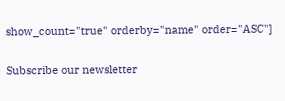show_count="true" orderby="name" order="ASC"]

Subscribe our newsletter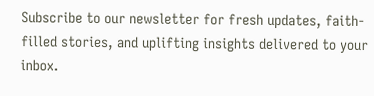Subscribe to our newsletter for fresh updates, faith-filled stories, and uplifting insights delivered to your inbox.